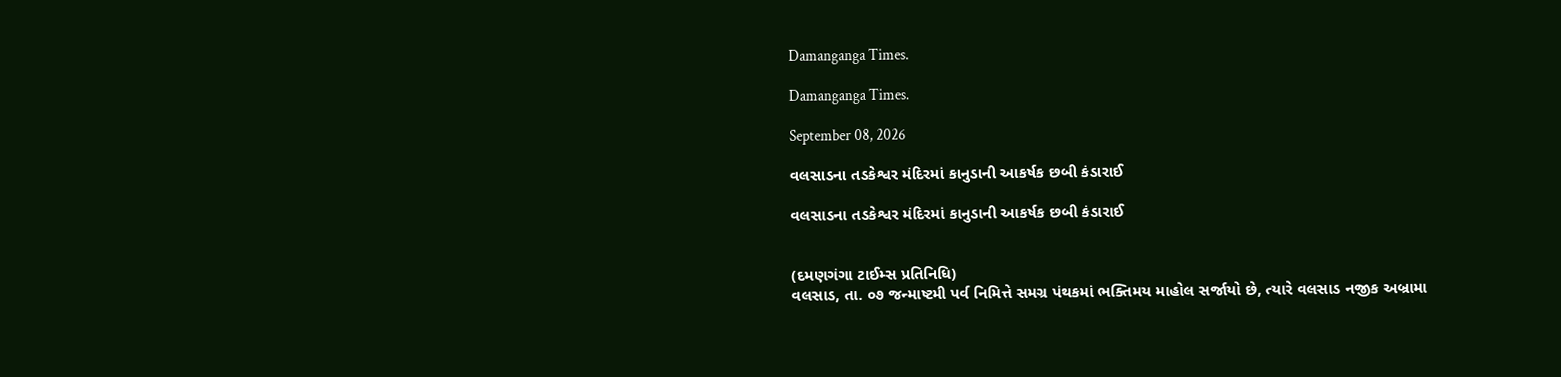Damanganga Times.

Damanganga Times.

September 08, 2026

વલસાડના તડકેશ્વર મંદિરમાં કાનુડાની આકર્ષક છબી કંડારાઈ

વલસાડના તડકેશ્વર મંદિરમાં કાનુડાની આકર્ષક છબી કંડારાઈ


(દમણગંગા ટાઈમ્સ પ્રતિનિધિ)
વલસાડ, તા. ૦૭ જન્માષ્ટમી પર્વ નિમિત્તે સમગ્ર પંથકમાં ભક્તિમય માહોલ સર્જાયો છે, ત્યારે વલસાડ નજીક અબ્રામા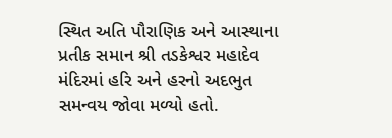સ્થિત અતિ પૌરાણિક અને આસ્થાના પ્રતીક સમાન શ્રી તડકેશ્વર મહાદેવ મંદિરમાં હરિ અને હરનો અદભુત સમન્વય જોવા મળ્યો હતો.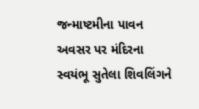જન્માષ્ટમીના પાવન અવસર પર મંદિરના સ્વયંભૂ સુતેલા શિવલિંગને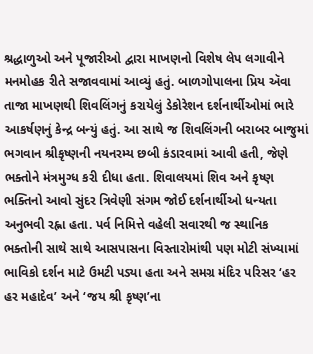શ્રદ્ધાળુઓ અને પૂજારીઓ દ્વારા માખણનો વિશેષ લેપ લગાવીને મનમોહક રીતે સજાવવામાં આવ્યું હતું. બાળગોપાલના પ્રિય ઍવા તાજા માખણથી શિવલિંગનું કરાયેલું ડેકોરેશન દર્શનાર્થીઓમાં ભારે આકર્ષણનું કેન્દ્ર બન્યું હતું. આ સાથે જ શિવલિંગની બરાબર બાજુમાં ભગવાન શ્રીકૃષ્ણની નયનરમ્ય છબી કંડારવામાં આવી હતી, જેણે ભક્તોને મંત્રમુગ્ધ કરી દીધા હતા. શિવાલયમાં શિવ અને કૃષ્ણ ભક્તિનો આવો સુંદર ત્રિવેણી સંગમ જોઈ દર્શનાર્થીઓ ધન્યતા અનુભવી રહ્ના હતા. પર્વ નિમિત્તે વહેલી સવારથી જ સ્થાનિક ભક્તોની સાથે સાથે આસપાસના વિસ્તારોમાંથી પણ મોટી સંખ્યામાં ભાવિકો દર્શન માટે ઉમટી પડ્યા હતા અને સમગ્ર મંદિર પરિસર ‘હર હર મહાદેવ’ અને ‘જય શ્રી કૃષ્ણ’ના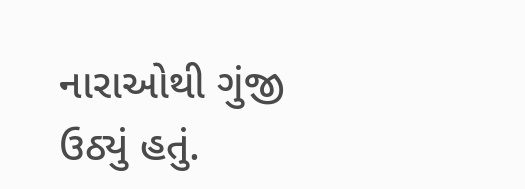નારાઓથી ગુંજી ઉઠ્યું હતું.